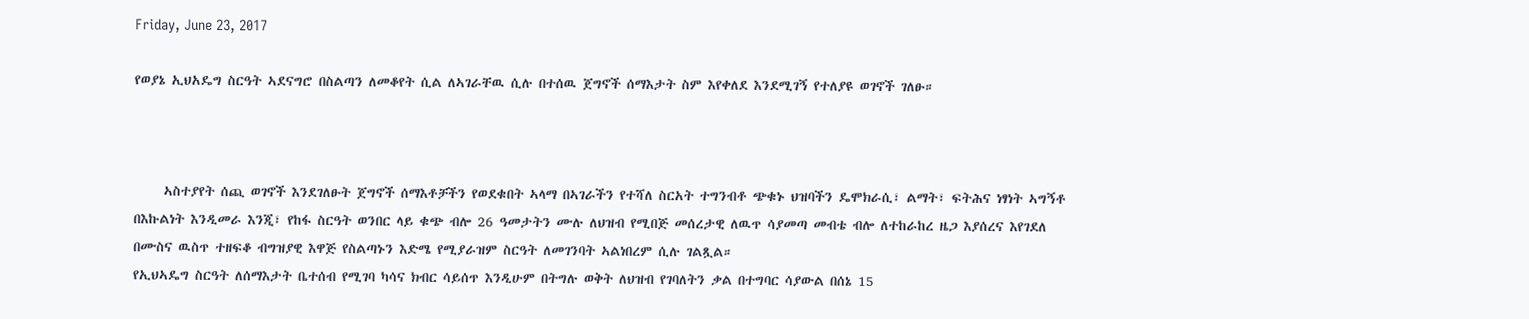Friday, June 23, 2017

የወያኔ ኢህአዴግ ስርዓት ኣደናግሮ በስልጣን ለመቆየት ሲል ለኣገራቸዉ ሲሉ በተሰዉ ጀግኖች ሰማእታት ስም እየቀለደ እንደሚገኝ የተለያዩ ወገኖች ገለፁ።



     ኣስተያየት ሰጪ ወገኖች እንደገለፁት ጀግኖች ሰማእቶቻችን የወደቁበት ኣላማ በኣገራችን የተሻለ ስርአት ተግንብቶ ጭቁኑ ህዝባችን ዴሞክራሲ፣ ልማት፣ ፍትሕና ነፃነት ኣግኝቶ በእኩልነት እንዲመራ እንጂ፣ የከፋ ስርዓት ወንበር ላይ ቁጭ ብሎ 26 ዓመታትን ሙሉ ለህዝብ የሚበጅ መሰረታዊ ለዉጥ ሳያመጣ መብቴ ብሎ ለተከራከረ ዜጋ እያሰረና እየገደለ በሙስና ዉስጥ ተዘፍቆ ብግዝያዊ እዋጅ የስልጣኑን እድሜ የሚያራዝም ስርዓት ለመገንባት ኣልነበረም ሲሉ ገልጿል።
የኢህኣዴግ ስርዓት ለሰማእታት ቤተሰብ የሚገባ ካሳና ክብር ሳይሰጥ እንዲሁም በትግሉ ወቅት ለህዝብ የገባለትን ቃል በተግባር ሳያውል በሰኔ 15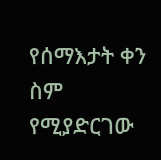የሰማእታት ቀን ስም የሚያድርገው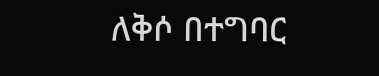ለቅሶ በተግባር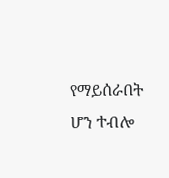የማይሰራበት ሆን ተብሎ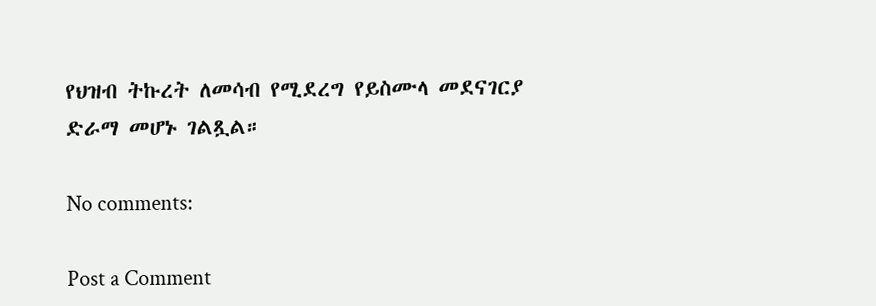የህዝብ ትኩረት ለመሳብ የሚደረግ የይስሙላ መደናገርያ ድራማ መሆኑ ገልጿል።

No comments:

Post a Comment